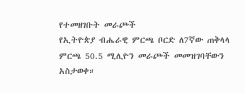የተመዘገቡት መራጮች
የኢትዮጵያ ብሔራዊ ምርጫ ቦርድ ለ7ኛው ጠቅላላ ምርጫ 50.5 ሚሊዮን መራጮች መመዝገባቸውን አስታወቀ።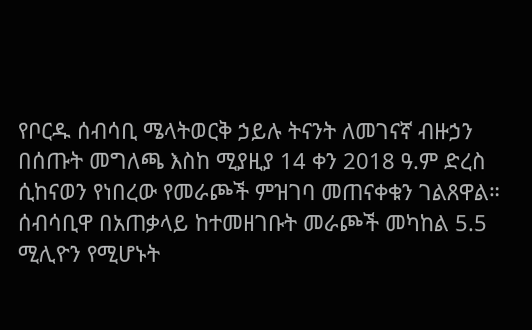የቦርዱ ሰብሳቢ ሜላትወርቅ ኃይሉ ትናንት ለመገናኛ ብዙኃን በሰጡት መግለጫ እስከ ሚያዚያ 14 ቀን 2018 ዓ.ም ድረስ ሲከናወን የነበረው የመራጮች ምዝገባ መጠናቀቁን ገልጸዋል።
ሰብሳቢዋ በአጠቃላይ ከተመዘገቡት መራጮች መካከል 5.5 ሚሊዮን የሚሆኑት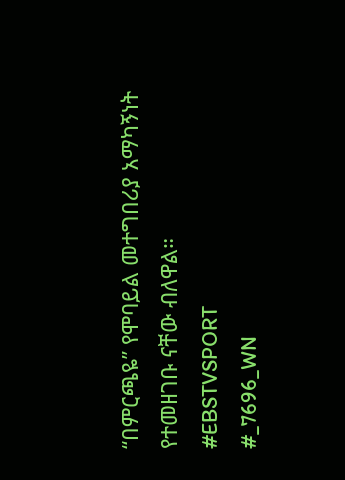“በምርጫዬ” የሞባይል መተግበሪያ አማካኝነት የተመዘገቡ ናቸው ብለዋል።
#EBSTVSPORT
#_7696_WN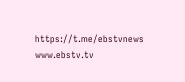https://t.me/ebstvnews
www.ebstv.tv